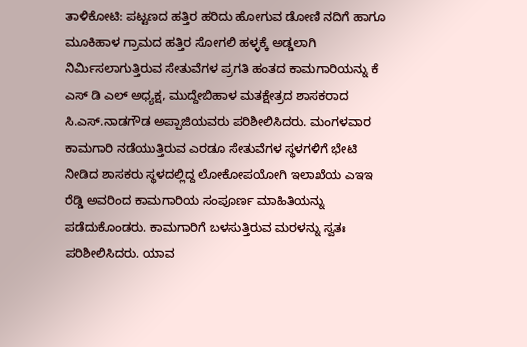ತಾಳಿಕೋಟಿ: ಪಟ್ಟಣದ ಹತ್ತಿರ ಹರಿದು ಹೋಗುವ ಡೋಣಿ ನದಿಗೆ ಹಾಗೂ ಮೂಕಿಹಾಳ ಗ್ರಾಮದ ಹತ್ತಿರ ಸೋಗಲಿ ಹಳ್ಳಕ್ಕೆ ಅಡ್ಡಲಾಗಿ ನಿರ್ಮಿಸಲಾಗುತ್ತಿರುವ ಸೇತುವೆಗಳ ಪ್ರಗತಿ ಹಂತದ ಕಾಮಗಾರಿಯನ್ನು ಕೆ ಎಸ್ ಡಿ ಎಲ್ ಅಧ್ಯಕ್ಷ, ಮುದ್ದೇಬಿಹಾಳ ಮತಕ್ಷೇತ್ರದ ಶಾಸಕರಾದ ಸಿ.ಎಸ್.ನಾಡಗೌಡ ಅಪ್ಪಾಜಿಯವರು ಪರಿಶೀಲಿಸಿದರು. ಮಂಗಳವಾರ ಕಾಮಗಾರಿ ನಡೆಯುತ್ತಿರುವ ಎರಡೂ ಸೇತುವೆಗಳ ಸ್ಥಳಗಳಿಗೆ ಭೇಟಿ ನೀಡಿದ ಶಾಸಕರು ಸ್ಥಳದಲ್ಲಿದ್ದ ಲೋಕೋಪಯೋಗಿ ಇಲಾಖೆಯ ಎಇಇ ರೆಡ್ಡಿ ಅವರಿಂದ ಕಾಮಗಾರಿಯ ಸಂಪೂರ್ಣ ಮಾಹಿತಿಯನ್ನು ಪಡೆದುಕೊಂಡರು. ಕಾಮಗಾರಿಗೆ ಬಳಸುತ್ತಿರುವ ಮರಳನ್ನು ಸ್ವತಃ ಪರಿಶೀಲಿಸಿದರು. ಯಾವ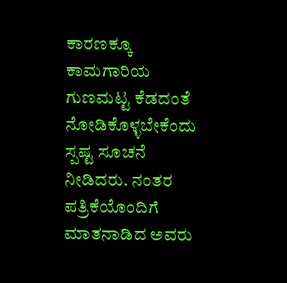ಕಾರಣಕ್ಕೂ ಕಾಮಗಾರಿಯ ಗುಣಮಟ್ಟ ಕೆಡದಂತೆ ನೋಡಿಕೊಳ್ಳಬೇಕೆಂದು ಸ್ಪಷ್ಟ ಸೂಚನೆ ನೀಡಿದರು. ನಂತರ ಪತ್ರಿಕೆಯೊಂದಿಗೆ ಮಾತನಾಡಿದ ಅವರು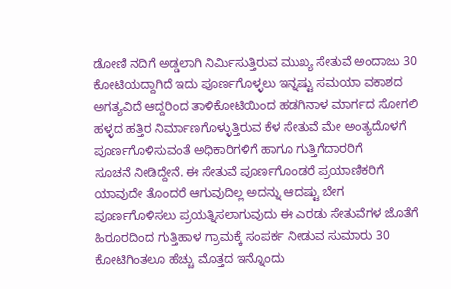ಡೋಣಿ ನದಿಗೆ ಅಡ್ಡಲಾಗಿ ನಿರ್ಮಿಸುತ್ತಿರುವ ಮುಖ್ಯ ಸೇತುವೆ ಅಂದಾಜು 30 ಕೋಟಿಯದ್ದಾಗಿದೆ ಇದು ಪೂರ್ಣಗೊಳ್ಳಲು ಇನ್ನಷ್ಟು ಸಮಯಾ ವಕಾಶದ ಅಗತ್ಯವಿದೆ ಆದ್ದರಿಂದ ತಾಳಿಕೋಟಿಯಿಂದ ಹಡಗಿನಾಳ ಮಾರ್ಗದ ಸೋಗಲಿ ಹಳ್ಳದ ಹತ್ತಿರ ನಿರ್ಮಾಣಗೊಳ್ಳುತ್ತಿರುವ ಕೆಳ ಸೇತುವೆ ಮೇ ಅಂತ್ಯದೊಳಗೆ ಪೂರ್ಣಗೊಳಿಸುವಂತೆ ಅಧಿಕಾರಿಗಳಿಗೆ ಹಾಗೂ ಗುತ್ತಿಗೆದಾರರಿಗೆ
ಸೂಚನೆ ನೀಡಿದ್ದೇನೆ. ಈ ಸೇತುವೆ ಪೂರ್ಣಗೊಂಡರೆ ಪ್ರಯಾಣಿಕರಿಗೆ ಯಾವುದೇ ತೊಂದರೆ ಆಗುವುದಿಲ್ಲ ಅದನ್ನು ಆದಷ್ಟು ಬೇಗ ಪೂರ್ಣಗೊಳಿಸಲು ಪ್ರಯತ್ನಿಸಲಾಗುವುದು ಈ ಎರಡು ಸೇತುವೆಗಳ ಜೊತೆಗೆ ಹಿರೂರದಿಂದ ಗುತ್ತಿಹಾಳ ಗ್ರಾಮಕ್ಕೆ ಸಂಪರ್ಕ ನೀಡುವ ಸುಮಾರು 30 ಕೋಟಿಗಿಂತಲೂ ಹೆಚ್ಚು ಮೊತ್ತದ ಇನ್ನೊಂದು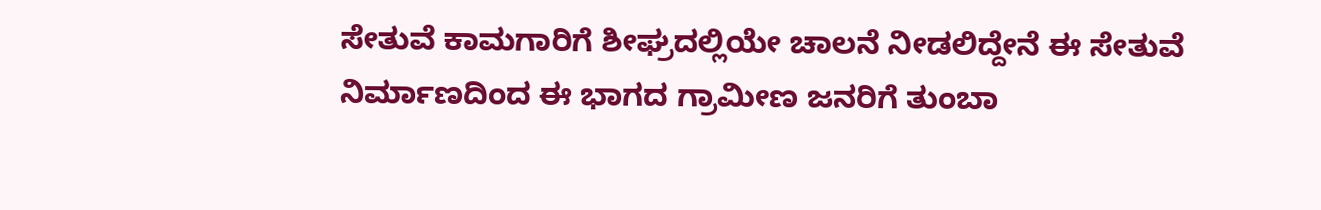ಸೇತುವೆ ಕಾಮಗಾರಿಗೆ ಶೀಘ್ರದಲ್ಲಿಯೇ ಚಾಲನೆ ನೀಡಲಿದ್ದೇನೆ ಈ ಸೇತುವೆ ನಿರ್ಮಾಣದಿಂದ ಈ ಭಾಗದ ಗ್ರಾಮೀಣ ಜನರಿಗೆ ತುಂಬಾ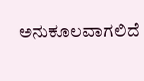ಅನುಕೂಲವಾಗಲಿದೆ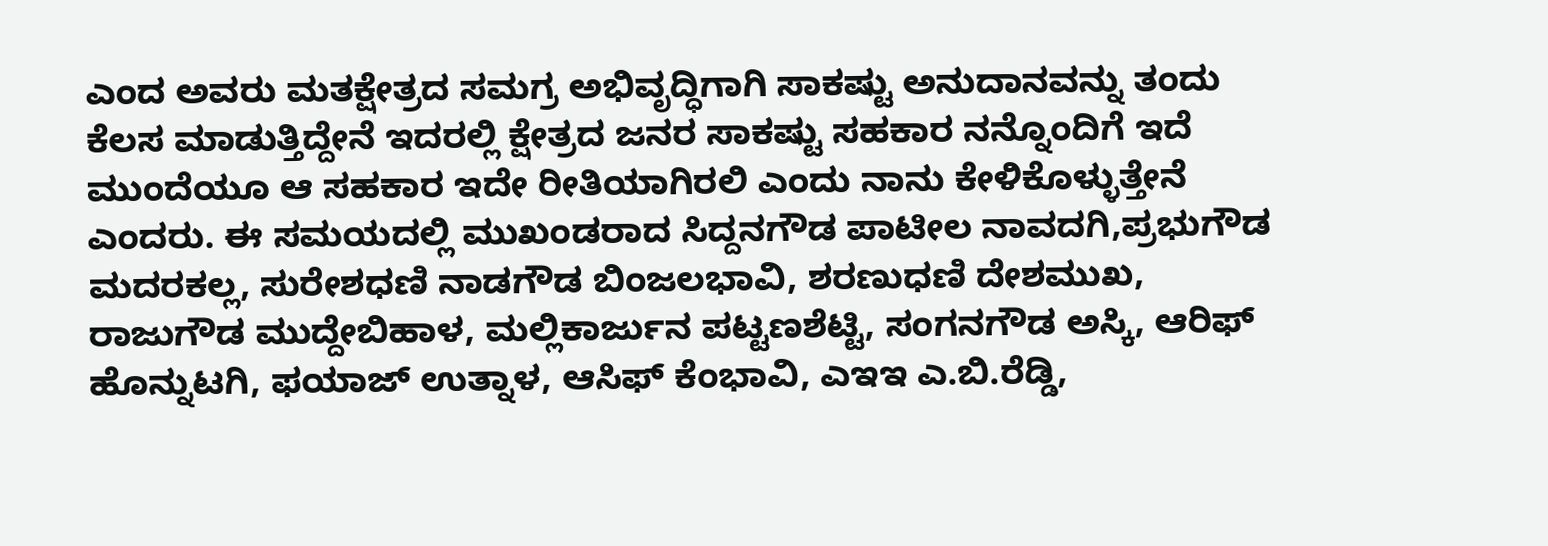ಎಂದ ಅವರು ಮತಕ್ಷೇತ್ರದ ಸಮಗ್ರ ಅಭಿವೃದ್ಧಿಗಾಗಿ ಸಾಕಷ್ಟು ಅನುದಾನವನ್ನು ತಂದು ಕೆಲಸ ಮಾಡುತ್ತಿದ್ದೇನೆ ಇದರಲ್ಲಿ ಕ್ಷೇತ್ರದ ಜನರ ಸಾಕಷ್ಟು ಸಹಕಾರ ನನ್ನೊಂದಿಗೆ ಇದೆ ಮುಂದೆಯೂ ಆ ಸಹಕಾರ ಇದೇ ರೀತಿಯಾಗಿರಲಿ ಎಂದು ನಾನು ಕೇಳಿಕೊಳ್ಳುತ್ತೇನೆ ಎಂದರು. ಈ ಸಮಯದಲ್ಲಿ ಮುಖಂಡರಾದ ಸಿದ್ದನಗೌಡ ಪಾಟೀಲ ನಾವದಗಿ,ಪ್ರಭುಗೌಡ ಮದರಕಲ್ಲ, ಸುರೇಶಧಣಿ ನಾಡಗೌಡ ಬಿಂಜಲಭಾವಿ, ಶರಣುಧಣಿ ದೇಶಮುಖ, ರಾಜುಗೌಡ ಮುದ್ದೇಬಿಹಾಳ, ಮಲ್ಲಿಕಾರ್ಜುನ ಪಟ್ಟಣಶೆಟ್ಟಿ, ಸಂಗನಗೌಡ ಅಸ್ಕಿ, ಆರಿಫ್ ಹೊನ್ನುಟಗಿ, ಫಯಾಜ್ ಉತ್ನಾಳ, ಆಸಿಫ್ ಕೆಂಭಾವಿ, ಎಇಇ ಎ.ಬಿ.ರೆಡ್ಡಿ,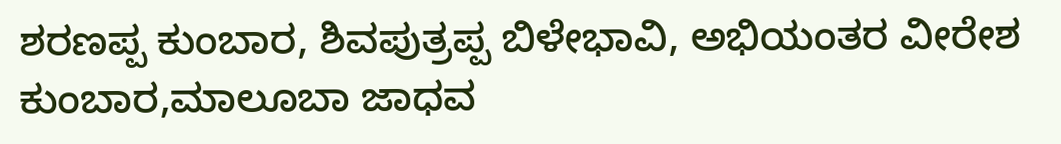ಶರಣಪ್ಪ ಕುಂಬಾರ, ಶಿವಪುತ್ರಪ್ಪ ಬಿಳೇಭಾವಿ, ಅಭಿಯಂತರ ವೀರೇಶ ಕುಂಬಾರ,ಮಾಲೂಬಾ ಜಾಧವ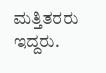ಮತ್ತಿತರರು ಇದ್ದರು.